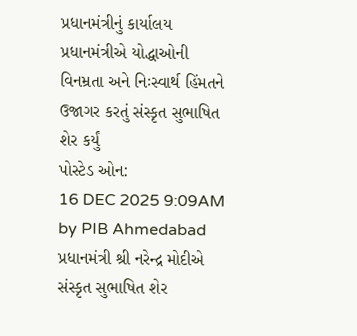પ્રધાનમંત્રીનું કાર્યાલય
પ્રધાનમંત્રીએ યોદ્ધાઓની વિનમ્રતા અને નિઃસ્વાર્થ હિંમતને ઉજાગર કરતું સંસ્કૃત સુભાષિત શેર કર્યું
પોસ્ટેડ ઓન:
16 DEC 2025 9:09AM by PIB Ahmedabad
પ્રધાનમંત્રી શ્રી નરેન્દ્ર મોદીએ સંસ્કૃત સુભાષિત શેર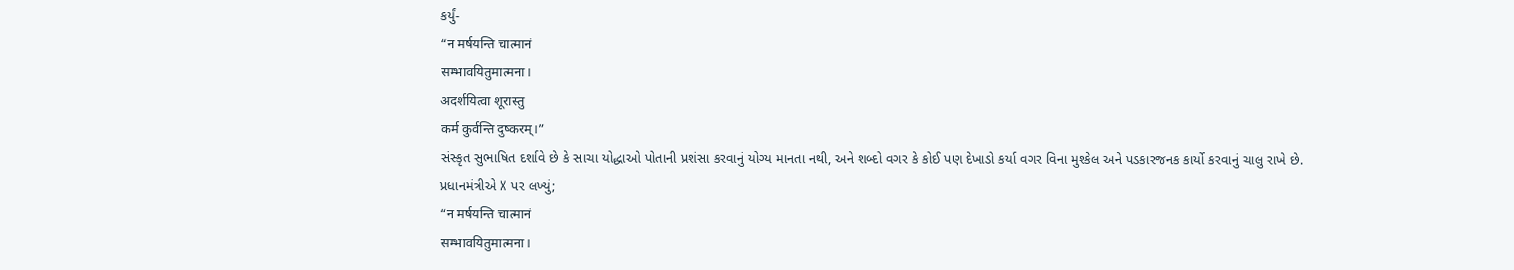કર્યું-
“न मर्षयन्ति चात्मानं
सम्भावयितुमात्मना।
अदर्शयित्वा शूरास्तु
कर्म कुर्वन्ति दुष्करम्।”
સંસ્કૃત સુભાષિત દર્શાવે છે કે સાચા યોદ્ધાઓ પોતાની પ્રશંસા કરવાનું યોગ્ય માનતા નથી, અને શબ્દો વગર કે કોઈ પણ દેખાડો કર્યા વગર વિના મુશ્કેલ અને પડકારજનક કાર્યો કરવાનું ચાલુ રાખે છે.
પ્રધાનમંત્રીએ X પર લખ્યું;
“न मर्षयन्ति चात्मानं
सम्भावयितुमात्मना।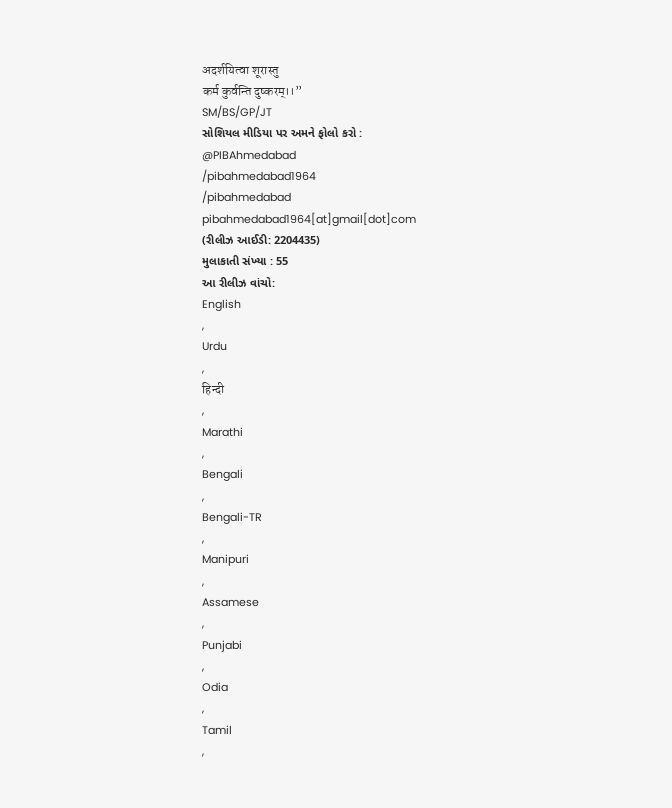अदर्शयित्वा शूरास्तु
कर्म कुर्वन्ति दुष्करम्।।”
SM/BS/GP/JT
સોશિયલ મીડિયા પર અમને ફોલો કરો :
@PIBAhmedabad
/pibahmedabad1964
/pibahmedabad
pibahmedabad1964[at]gmail[dot]com
(રીલીઝ આઈડી: 2204435)
મુલાકાતી સંખ્યા : 55
આ રીલીઝ વાંચો:
English
,
Urdu
,
हिन्दी
,
Marathi
,
Bengali
,
Bengali-TR
,
Manipuri
,
Assamese
,
Punjabi
,
Odia
,
Tamil
,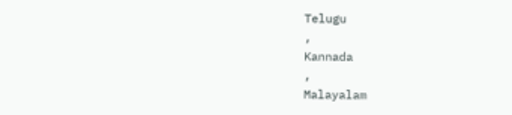Telugu
,
Kannada
,
Malayalam